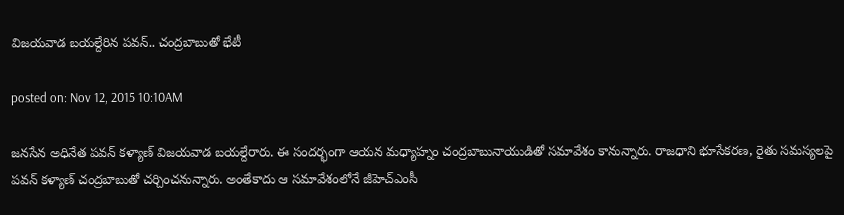విజయవాడ బయల్దేరిన పవన్.. చంద్రబాబుతో భేటీ

posted on: Nov 12, 2015 10:10AM

జనసేన అధినేత పవన్ కళ్యాణ్ విజయవాడ బయల్దేరారు. ఈ సందర్భంగా ఆయన మధ్యాహ్నం చంద్రబాబునాయుడితో సమావేశం కానున్నారు. రాజధాని భూసేకరణ, రైతు సమస్యలపై పవన్ కళ్యాణ్ చంద్రబాబుతో చర్చించనున్నారు. అంతేకాదు ఆ సమావేశంలోనే జీహెచ్ఎంసీ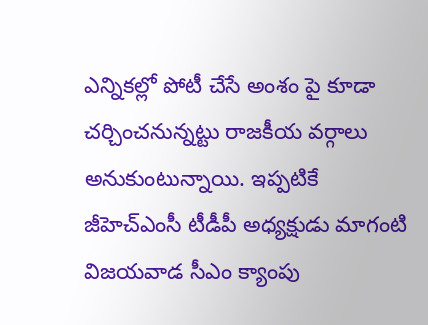ఎన్నికల్లో పోటీ చేసే అంశం పై కూడా చర్చించనున్నట్టు రాజకీయ వర్గాలు అనుకుంటున్నాయి. ఇప్పటికే జీహెచ్ఎంసీ టీడీపీ అధ్యక్షుడు మాగంటి విజయవాడ సీఎం క్యాంపు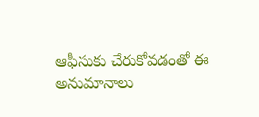ఆఫీసుకు చేరుకోవడంతో ఈ అనుమానాలు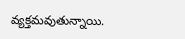వ్యక్తమవుతున్నాయి.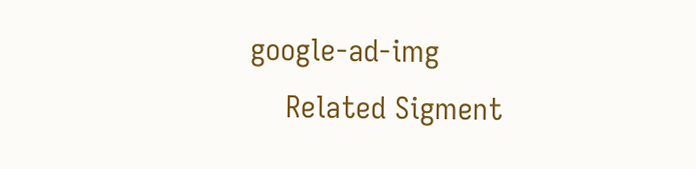google-ad-img
    Related Sigment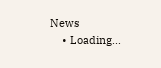News
    • Loading...